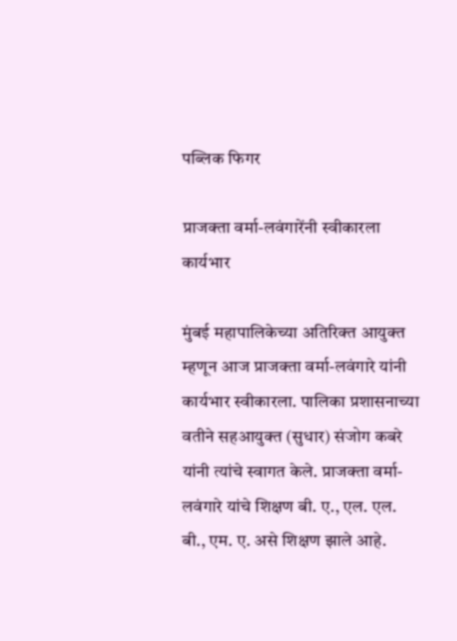पब्लिक फिगर

प्राजक्ता वर्मा-लवंगारेंनी स्वीकारला कार्यभार

मुंबई महापालिकेच्या अतिरिक्त आयुक्त म्हणून आज प्राजक्ता वर्मा-लवंगारे यांनी कार्यभार स्वीकारला. पालिका प्रशासनाच्या वतीने सहआयुक्त (सुधार) संजोग कबरे यांनी त्यांचे स्वागत केले. प्राजक्ता वर्मा-लवंगारे यांचे शिक्षण बी. ए., एल. एल. बी., एम. ए. असे शिक्षण झाले आहे.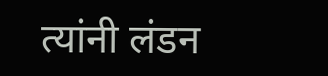त्यांनी लंडन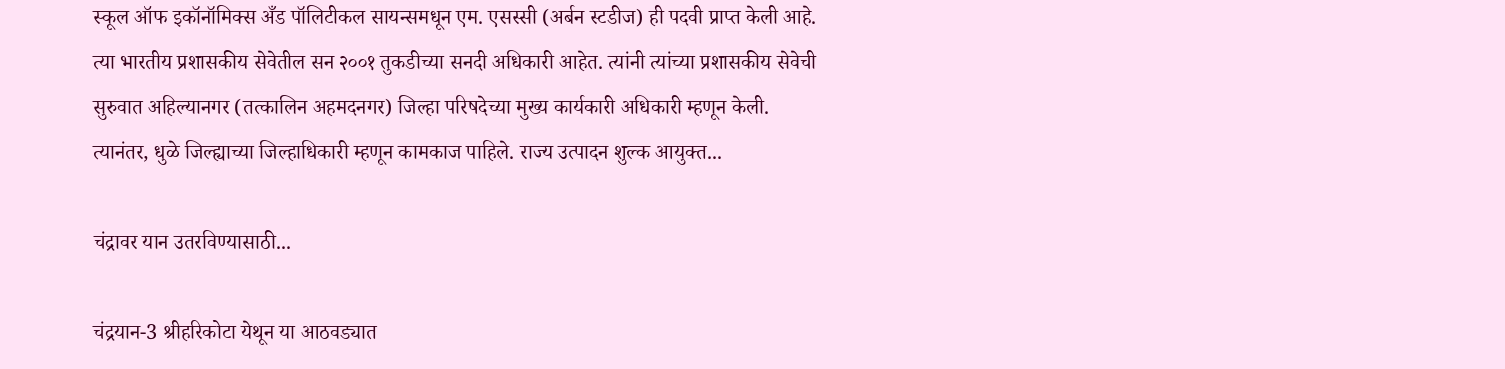स्कूल ऑफ इकॉनॉमिक्स अँड पॉलिटीकल सायन्समधून एम. एसस्सी (अर्बन स्टडीज) ही पदवी प्राप्त केली आहे. त्या भारतीय प्रशासकीय सेवेतील सन २००१ तुकडीच्या सनदी अधिकारी आहेत. त्यांनी त्यांच्या प्रशासकीय सेवेची सुरुवात अहिल्यानगर (तत्कालिन अहमदनगर) जिल्हा परिषदेच्या मुख्य कार्यकारी अधिकारी म्हणून केली. त्यानंतर, धुळे जिल्ह्याच्या जिल्हाधिकारी म्हणून कामकाज पाहिले. राज्य उत्पादन शुल्क आयुक्त...

चंद्रावर यान उतरविण्यासाठी...

चंद्रयान-3 श्रीहरिकोटा येथून या आठवड्यात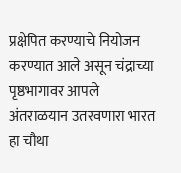प्रक्षेपित करण्याचे नियोजन करण्यात आले असून चंद्राच्या पृष्ठभागावर आपले अंतराळयान उतरवणारा भारत हा चौथा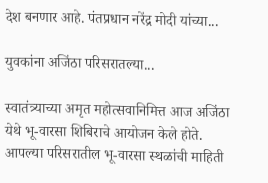देश बनणार आहे. पंतप्रधान नरेंद्र मोदी यांच्या...

युवकांना अजिंठा परिसरातल्या...

स्वातंत्र्याच्या अमृत महोत्सवानिमित्त आज अजिंठा येथे भू-वारसा शिबिराचे आयोजन केले होते. आपल्या परिसरातील भू-वारसा स्थळांची माहिती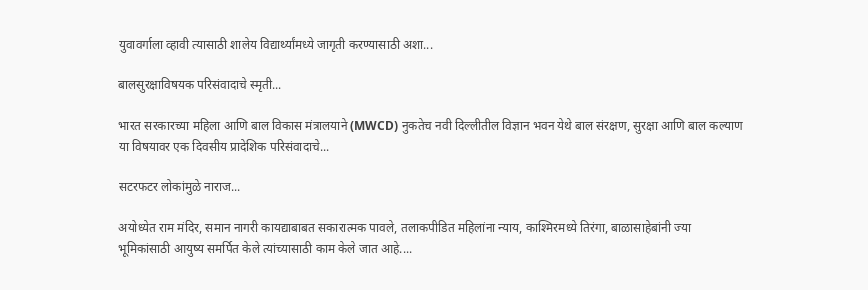युवावर्गाला व्हावी त्यासाठी शालेय विद्यार्थ्यांमध्ये जागृती करण्यासाठी अशा...

बालसुरक्षाविषयक परिसंवादाचे स्मृती...

भारत सरकारच्या महिला आणि बाल विकास मंत्रालयाने (MWCD) नुकतेच नवी दिल्लीतील विज्ञान भवन येथे बाल संरक्षण, सुरक्षा आणि बाल कल्याण या विषयावर एक दिवसीय प्रादेशिक परिसंवादाचे...

सटरफटर लोकांमुळे नाराज...

अयोध्येत राम मंदिर, समान नागरी कायद्याबाबत सकारात्मक पावले, तलाकपीडित महिलांना न्याय, काश्मिरमध्ये तिरंगा, बाळासाहेबांनी ज्या भूमिकांसाठी आयुष्य समर्पित केले त्यांच्यासाठी काम केले जात आहे....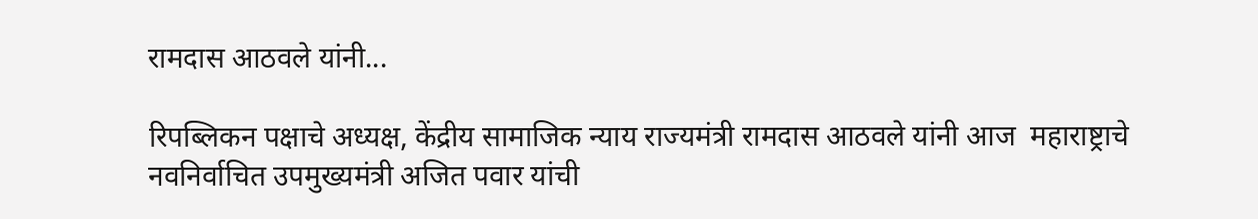रामदास आठवले यांनी...

रिपब्लिकन पक्षाचे अध्यक्ष, केंद्रीय सामाजिक न्याय राज्यमंत्री रामदास आठवले यांनी आज  महाराष्ट्राचे नवनिर्वाचित उपमुख्यमंत्री अजित पवार यांची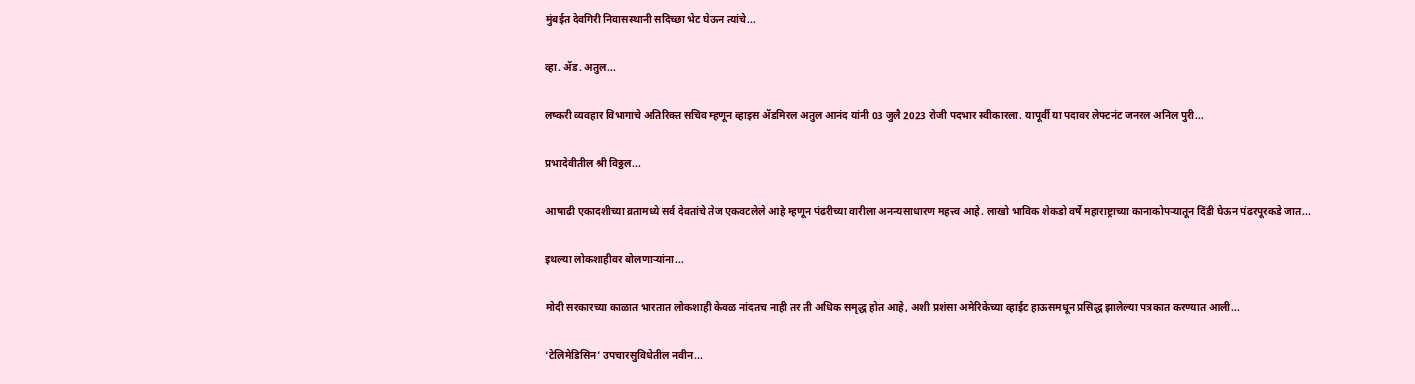मुंबईत देवगिरी निवासस्थानी सदिच्छा भेट घेऊन त्यांचे...

व्हा. ॲड. अतुल...

लष्करी व्यवहार विभागाचे अतिरिक्त सचिव म्हणून व्हाइस ॲडमिरल अतुल आनंद यांनी 03 जुलै 2023 रोजी पदभार स्वीकारला. यापूर्वी या पदावर लेफ्टनंट जनरल अनिल पुरी...

प्रभादेवीतील श्री विठ्ठल...

आषाढी एकादशीच्या व्रतामध्ये सर्व देवतांचे तेज एकवटलेले आहे म्हणून पंढरीच्या वारीला अनन्यसाधारण महत्त्व आहे. लाखो भाविक शेकडो वर्षे महाराष्ट्राच्या कानाकोपऱ्यातून दिंडी घेऊन पंढरपूरकडे जात...

इथल्या लोकशाहीवर बोलणाऱ्यांना...

मोदी सरकारच्या काळात भारतात लोकशाही केवळ नांदतच नाही तर ती अधिक समृद्ध होत आहे, अशी प्रशंसा अमेरिकेच्या व्हाईट हाऊसमधून प्रसिद्ध झालेल्या पत्रकात करण्यात आली...

‘टेलिमेडिसिन’ उपचारसुविधेतील नवीन...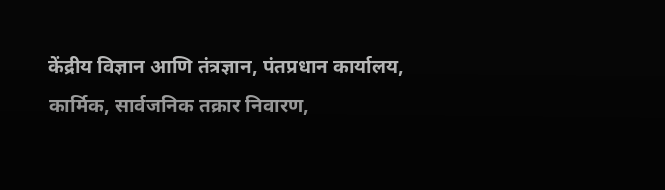केंद्रीय विज्ञान आणि तंत्रज्ञान, पंतप्रधान कार्यालय, कार्मिक, सार्वजनिक तक्रार निवारण,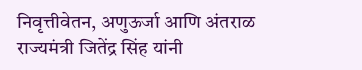निवृत्तीवेतन, अणुऊर्जा आणि अंतराळ राज्यमंत्री जितेंद्र सिंह यांनी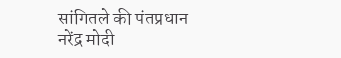सांगितले की पंतप्रधान नरेंद्र मोदी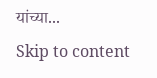यांच्या...
Skip to content